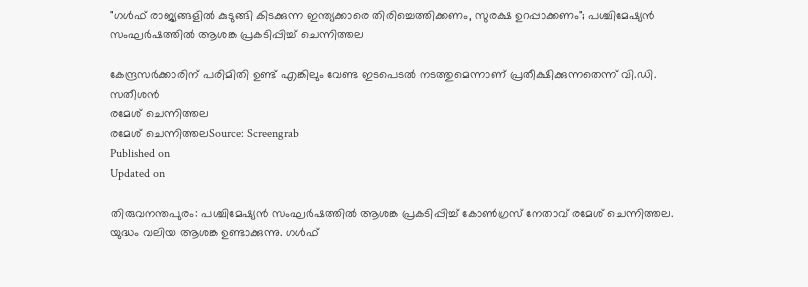"ഗൾഫ് രാജ്യങ്ങളിൽ കുടുങ്ങി കിടക്കുന്ന ഇന്ത്യക്കാരെ തിരിച്ചെത്തിക്കണം, സുരക്ഷ ഉറപ്പാക്കണം"; പശ്ചിമേഷ്യൻ സംഘർഷത്തിൽ ആശങ്ക പ്രകടിപ്പിച്ച് ചെന്നിത്തല

കേന്ദ്രസർക്കാരിന് പരിമിതി ഉണ്ട് എങ്കിലും വേണ്ട ഇടപെടൽ നടത്തുമെന്നാണ് പ്രതീക്ഷിക്കുന്നതെന്ന് വി.ഡി. സതീശൻ
രമേശ്‌ ചെന്നിത്തല
രമേശ്‌ ചെന്നിത്തലSource: Screengrab
Published on
Updated on

തിരുവനന്തപുരം: പശ്ചിമേഷ്യൻ സംഘർഷത്തിൽ ആശങ്ക പ്രകടിപ്പിച്ച് കോൺഗ്രസ് നേതാവ് രമേശ് ചെന്നിത്തല. യുദ്ധം വലിയ ആശങ്ക ഉണ്ടാക്കുന്നു. ഗൾഫ്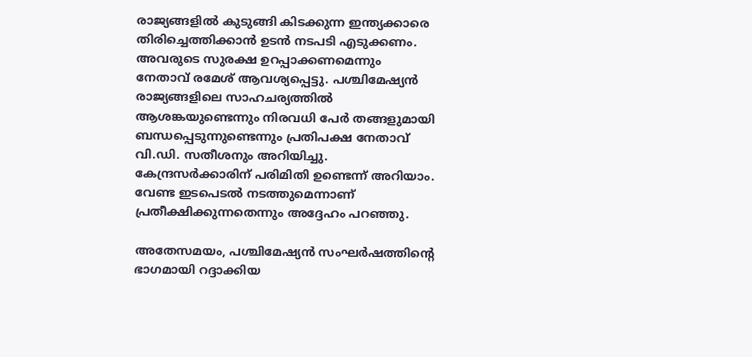രാജ്യങ്ങളിൽ കുടുങ്ങി കിടക്കുന്ന ഇന്ത്യക്കാരെ തിരിച്ചെത്തിക്കാൻ ഉടൻ നടപടി എടുക്കണം. അവരുടെ സുരക്ഷ ഉറപ്പാക്കണമെന്നും നേതാവ് രമേശ് ആവശ്യപ്പെട്ടു. പശ്ചിമേഷ്യൻ രാജ്യങ്ങളിലെ സാഹചര്യത്തിൽ ആശങ്കയുണ്ടെന്നും നിരവധി പേർ തങ്ങളുമായി ബന്ധപ്പെടുന്നുണ്ടെന്നും പ്രതിപക്ഷ നേതാവ് വി.ഡി. സതീശനും അറിയിച്ചു. കേന്ദ്രസർക്കാരിന് പരിമിതി ഉണ്ടെന്ന് അറിയാം. വേണ്ട ഇടപെടൽ നടത്തുമെന്നാണ് പ്രതീക്ഷിക്കുന്നതെന്നും അദ്ദേഹം പറഞ്ഞു.

അതേസമയം, പശ്ചിമേഷ്യൻ സംഘർഷത്തിന്റെ ഭാഗമായി റദ്ദാക്കിയ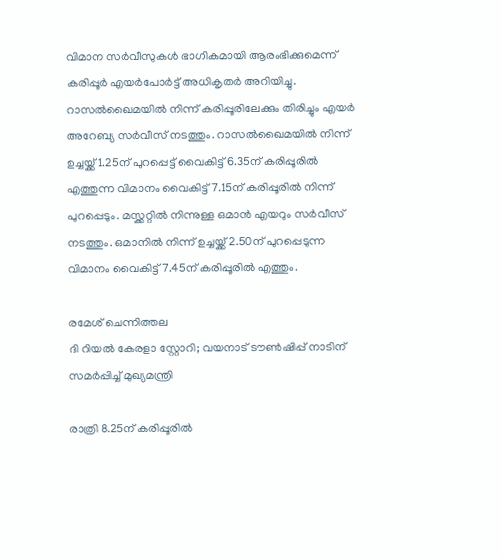വിമാന സർവീസുകൾ ഭാഗികമായി ആരംഭിക്കുമെന്ന് കരിപ്പൂർ എയർപോർട്ട് അധികൃതർ അറിയിച്ചു. റാസൽഖൈമയിൽ നിന്ന് കരിപ്പൂരിലേക്കും തിരിച്ചും എയർ അറേബ്യ സർവീസ് നടത്തും. റാസൽഖൈമയിൽ നിന്ന് ഉച്ചയ്ക്ക് 1.25ന് പുറപ്പെട്ട് വൈകിട്ട് 6.35ന് കരിപ്പൂരിൽ എത്തുന്ന വിമാനം വൈകിട്ട് 7.15ന് കരിപ്പൂരിൽ നിന്ന് പുറപ്പെടും. മസ്ക്കറ്റിൽ നിന്നുള്ള ഒമാൻ എയറും സർവീസ് നടത്തും. ഒമാനിൽ നിന്ന് ഉച്ചയ്ക്ക് 2.50ന് പുറപ്പെടുന്ന വിമാനം വൈകിട്ട് 7.45ന് കരിപ്പൂരിൽ എത്തും.

രമേശ്‌ ചെന്നിത്തല
ദി റിയൽ കേരളാ സ്റ്റോറി; വയനാട് ടൗണ്‍ഷിപ്പ് നാടിന് സമര്‍പ്പിച്ച് മുഖ്യമന്ത്രി

രാത്രി 8.25ന് കരിപ്പൂരിൽ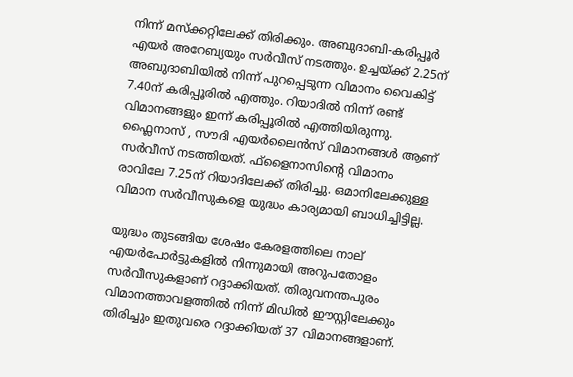നിന്ന് മസ്ക്കറ്റിലേക്ക് തിരിക്കും. അബുദാബി-കരിപ്പൂർ എയർ അറേബ്യയും സർവീസ് നടത്തും. ഉച്ചയ്ക്ക് 2.25ന് അബുദാബിയിൽ നിന്ന് പുറപ്പെടുന്ന വിമാനം വൈകിട്ട് 7.40ന് കരിപ്പൂരിൽ എത്തും. റിയാദിൽ നിന്ന് രണ്ട് വിമാനങ്ങളും ഇന്ന് കരിപ്പൂരിൽ എത്തിയിരുന്നു. ഫ്ലൈനാസ് , സൗദി എയർലൈൻസ് വിമാനങ്ങൾ ആണ് സർവീസ് നടത്തിയത്. ഫ്ളൈനാസിന്റെ വിമാനം രാവിലേ 7.25ന് റിയാദിലേക്ക് തിരിച്ചു. ഒമാനിലേക്കുള്ള വിമാന സർവീസുകളെ യുദ്ധം കാര്യമായി ബാധിച്ചിട്ടില്ല.

യുദ്ധം തുടങ്ങിയ ശേഷം കേരളത്തിലെ നാല് എയർപോർട്ടുകളിൽ നിന്നുമായി അറുപതോളം സർവീസുകളാണ് റദ്ദാക്കിയത്. തിരുവനന്തപുരം വിമാനത്താവളത്തിൽ നിന്ന് മിഡിൽ ഈസ്റ്റിലേക്കും തിരിച്ചും ഇതുവരെ റദ്ദാക്കിയത് 37 വിമാനങ്ങളാണ്.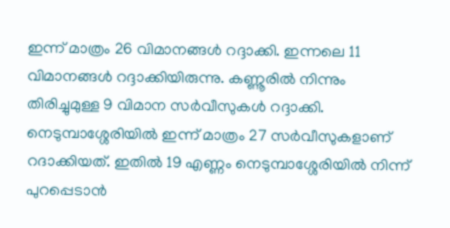ഇന്ന് മാത്രം 26 വിമാനങ്ങൾ റദ്ദാക്കി. ഇന്നലെ 11 വിമാനങ്ങൾ റദ്ദാക്കിയിരുന്നു. കണ്ണൂരിൽ നിന്നും തിരിച്ചുമുള്ള 9 വിമാന സർവീസുകൾ റദ്ദാക്കി. നെടുമ്പാശ്ശേരിയിൽ ഇന്ന് മാത്രം 27 സർവീസുകളാണ് റദാക്കിയത്. ഇതിൽ 19 എണ്ണം നെടുമ്പാശ്ശേരിയിൽ നിന്ന് പുറപ്പെടാൻ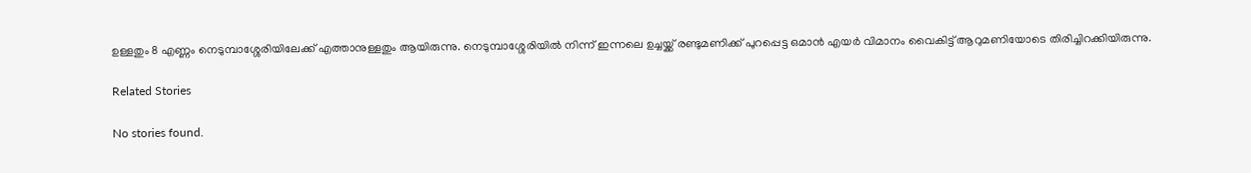ഉള്ളതും 8 എണ്ണം നെടുമ്പാശ്ശേരിയിലേക്ക് എത്താനുള്ളതും ആയിരുന്നു. നെടുമ്പാശ്ശേരിയിൽ നിന്ന് ഇന്നലെ ഉച്ചയ്ക്ക് രണ്ടുമണിക്ക് പുറപ്പെട്ട ഒമാൻ എയർ വിമാനം വൈകിട്ട് ആറുമണിയോടെ തിരിച്ചിറക്കിയിരുന്നു.

Related Stories

No stories found.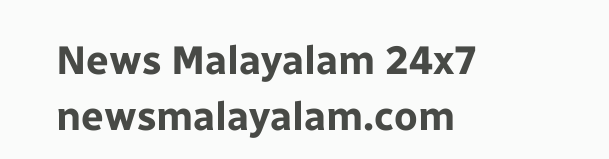News Malayalam 24x7
newsmalayalam.com